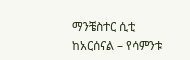ማንቼስተር ሲቲ ከአርሰናል – የሳምንቱ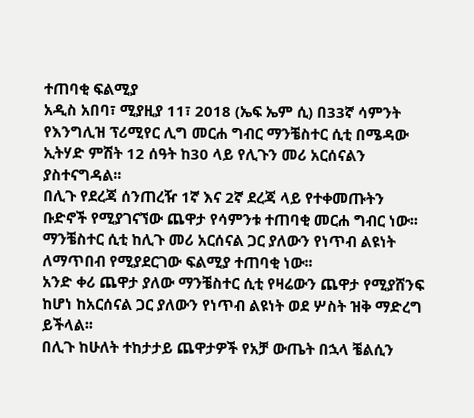ተጠባቂ ፍልሚያ
አዲስ አበባ፣ ሚያዚያ 11፣ 2018 (ኤፍ ኤም ሲ) በ33ኛ ሳምንት የእንግሊዝ ፕሪሚየር ሊግ መርሐ ግብር ማንቼስተር ሲቲ በሜዳው ኢትሃድ ምሽት 12 ሰዓት ከ30 ላይ የሊጉን መሪ አርሰናልን ያስተናግዳል፡፡
በሊጉ የደረጃ ሰንጠረዥ 1ኛ እና 2ኛ ደረጃ ላይ የተቀመጡትን ቡድኖች የሚያገናኘው ጨዋታ የሳምንቱ ተጠባቂ መርሐ ግብር ነው፡፡
ማንቼስተር ሲቲ ከሊጉ መሪ አርሰናል ጋር ያለውን የነጥብ ልዩነት ለማጥበብ የሚያደርገው ፍልሚያ ተጠባቂ ነው፡፡
አንድ ቀሪ ጨዋታ ያለው ማንቼስተር ሲቲ የዛሬውን ጨዋታ የሚያሸንፍ ከሆነ ከአርሰናል ጋር ያለውን የነጥብ ልዩነት ወደ ሦስት ዝቅ ማድረግ ይችላል፡፡
በሊጉ ከሁለት ተከታታይ ጨዋታዎች የአቻ ውጤት በኋላ ቼልሲን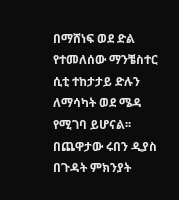በማሸነፍ ወደ ድል የተመለሰው ማንቼስተር ሲቲ ተከታታይ ድሉን ለማሳካት ወደ ሜዳ የሚገባ ይሆናል፡፡
በጨዋታው ሩበን ዲያስ በጉዳት ምክንያት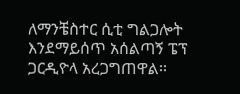ለማንቼስተር ሲቲ ግልጋሎት እንደማይሰጥ አሰልጣኝ ፔፕ ጋርዲዮላ አረጋግጠዋል፡፡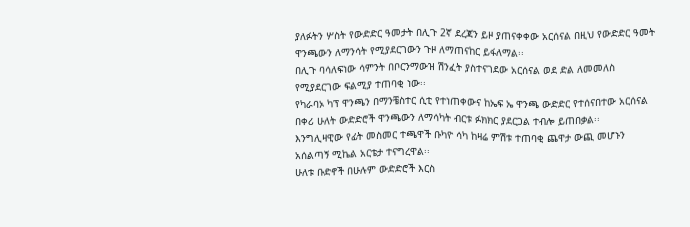ያለፉትን ሦስት የውድድር ዓመታት በሊጉ 2ኛ ደረጃን ይዞ ያጠናቀቀው አርሰናል በዚህ የውድድር ዓመት ዋንጫውን ለማንሳት የሚያደርገውን ጉዞ ለማጠናከር ይፋለማል፡፡
በሊጉ ባሳለፍነው ሳምንት በቦርንማውዝ ሽንፈት ያስተናገደው አርሰናል ወደ ድል ለመመለስ የሚያደርገው ፍልሚያ ተጠባቂ ነው፡፡
የካራባኦ ካፕ ዋንጫን በማንቼስተር ሲቲ የተነጠቀውና ከኤፍ ኤ ዋንጫ ውድድር የተሰናበተው አርሰናል በቀሪ ሁለት ውድድሮች ዋንጫውን ለማሳካት ብርቱ ፉክክር ያደርጋል ተብሎ ይጠበቃል፡፡
እንግሊዛዊው የፊት መስመር ተጫዋች ቡካዮ ሳካ ከዛሬ ምሽቱ ተጠባቂ ጨዋታ ውጪ መሆኑን አሰልጣኝ ሚኬል አርቴታ ተናግረዋል፡፡
ሁለቱ ቡድኖች በሁሉም ውድድሮች እርስ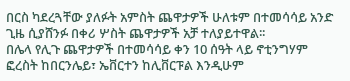በርስ ካደረጓቸው ያለፉት አምስት ጨዋታዎች ሁለቱም በተመሳሳይ አንድ ጊዜ ሲያሸንፉ በቀሪ ሦስት ጨዋታዎች አቻ ተለያይተዋል፡፡
በሌላ የሊጉ ጨዋታዎች በተመሳሳይ ቀን 10 ሰዓት ላይ ኖቲንግሃም ፎረስት ከበርንሌይ፣ ኤቨርተን ከሊቨርፑል እንዲሁም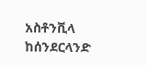አስቶንቪላ ከሰንደርላንድ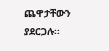ጨዋታቸውን ያደርጋሉ፡፡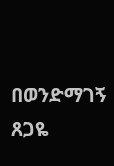በወንድማገኝ ጸጋዬ